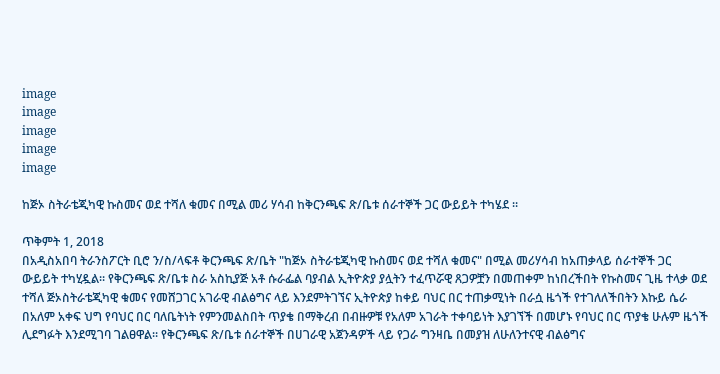image
image
image
image
image

ከጅኦ ስትራቴጂካዊ ኩስመና ወደ ተሻለ ቁመና በሚል መሪ ሃሳብ ከቅርንጫፍ ጽ/ቤቱ ሰራተኞች ጋር ውይይት ተካሄደ ።

ጥቅምት 1, 2018
በአዲስአበባ ትራንስፖርት ቢሮ ን/ስ/ላፍቶ ቅርንጫፍ ጽ/ቤት "ከጅኦ ስትራቴጂካዊ ኩስመና ወደ ተሻለ ቁመና" በሚል መሪሃሳብ ከአጠቃላይ ሰራተኞች ጋር ውይይት ተካሂዷል። የቅርንጫፍ ጽ/ቤቱ ስራ አስኪያጅ አቶ ሱራፌል ባያብል ኢትዮጵያ ያሏትን ተፈጥሯዊ ጸጋዎቿን በመጠቀም ከነበረችበት የኩስመና ጊዜ ተላቃ ወደ ተሻለ ጅኦስትራቴጂካዊ ቁመና የመሸጋገር አገራዊ ብልፅግና ላይ እንደምትገኘና ኢትዮጵያ ከቀይ ባህር በር ተጠቃሚነት በራሷ ዜጎች የተገለለችበትን እኩይ ሴራ በአለም አቀፍ ህግ የባህር በር ባለቤትነት የምንመልስበት ጥያቄ በማቅረብ በብዙዎቹ የአለም አገራት ተቀባይነት እያገኘች በመሆኑ የባህር በር ጥያቄ ሁሉም ዜጎች ሊደግፉት እንደሚገባ ገልፀዋል። የቅርንጫፍ ጽ/ቤቱ ሰራተኞች በሀገራዊ አጀንዳዎች ላይ የጋራ ግንዛቤ በመያዝ ለሁለንተናዊ ብልፅግና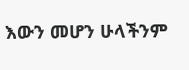እውን መሆን ሁላችንም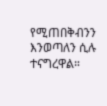የሚጠበቅብንን እንወጣለን ሲሉ ተናግረዋል።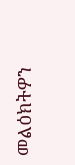መልዕክትዎን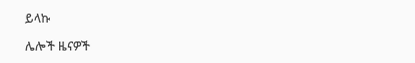ይላኩ

ሌሎች ዜናዎች